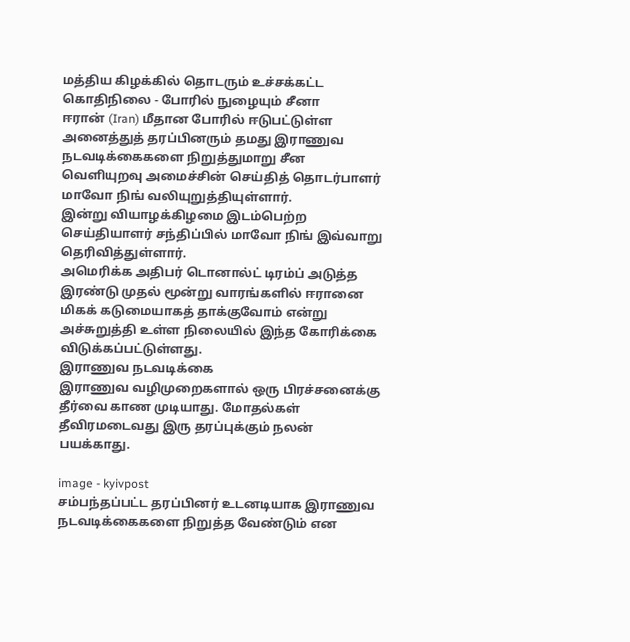மத்திய கிழக்கில் தொடரும் உச்சக்கட்ட கொதிநிலை - போரில் நுழையும் சீனா
ஈரான் (Iran) மீதான போரில் ஈடுபட்டுள்ள அனைத்துத் தரப்பினரும் தமது இராணுவ நடவடிக்கைகளை நிறுத்துமாறு சீன வெளியுறவு அமைச்சின் செய்தித் தொடர்பாளர் மாவோ நிங் வலியுறுத்தியுள்ளார்.
இன்று வியாழக்கிழமை இடம்பெற்ற செய்தியாளர் சந்திப்பில் மாவோ நிங் இவ்வாறு தெரிவித்துள்ளார்.
அமெரிக்க அதிபர் டொனால்ட் டிரம்ப் அடுத்த இரண்டு முதல் மூன்று வாரங்களில் ஈரானை மிகக் கடுமையாகத் தாக்குவோம் என்று அச்சுறுத்தி உள்ள நிலையில் இந்த கோரிக்கை விடுக்கப்பட்டுள்ளது.
இராணுவ நடவடிக்கை
இராணுவ வழிமுறைகளால் ஒரு பிரச்சனைக்கு தீர்வை காண முடியாது. மோதல்கள் தீவிரமடைவது இரு தரப்புக்கும் நலன் பயக்காது.

image - kyivpost
சம்பந்தப்பட்ட தரப்பினர் உடனடியாக இராணுவ நடவடிக்கைகளை நிறுத்த வேண்டும் என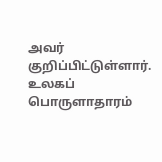அவர் குறிப்பிட்டுள்ளார்.
உலகப் பொருளாதாரம்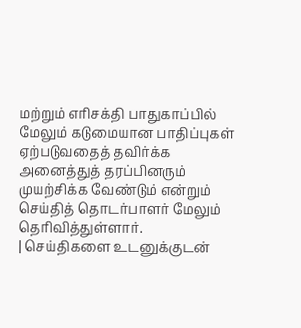மற்றும் எரிசக்தி பாதுகாப்பில் மேலும் கடுமையான பாதிப்புகள் ஏற்படுவதைத் தவிர்க்க அனைத்துத் தரப்பினரும் முயற்சிக்க வேண்டும் என்றும் செய்தித் தொடர்பாளர் மேலும் தெரிவித்துள்ளார்.
| செய்திகளை உடனுக்குடன்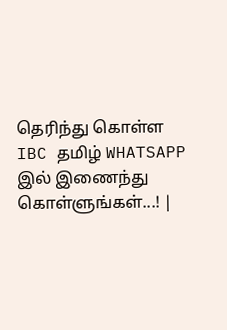தெரிந்து கொள்ள IBC தமிழ் WHATSAPP இல் இணைந்து கொள்ளுங்கள்...! |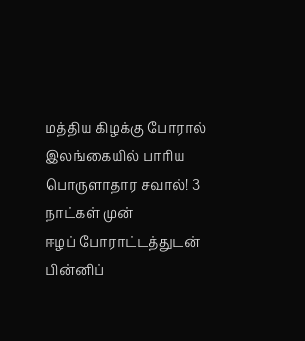மத்திய கிழக்கு போரால் இலங்கையில் பாரிய பொருளாதார சவால்! 3 நாட்கள் முன்
ஈழப் போராட்டத்துடன் பின்னிப்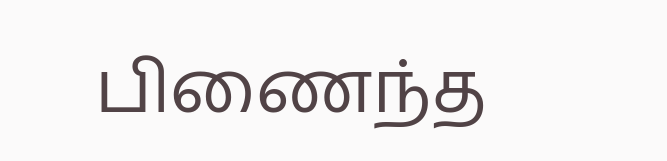பிணைந்த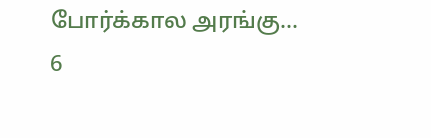போர்க்கால அரங்கு…
6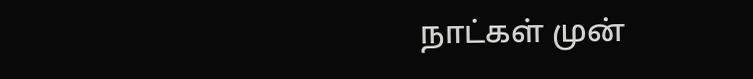நாட்கள் முன்